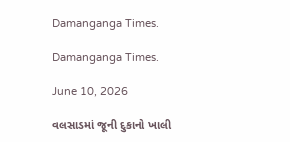Damanganga Times.

Damanganga Times.

June 10, 2026

વલસાડમાં જૂની દુકાનો ખાલી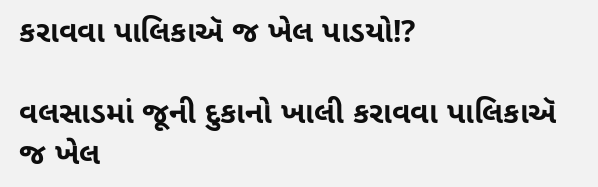કરાવવા પાલિકાઍ જ ખેલ પાડયો!?

વલસાડમાં જૂની દુકાનો ખાલી કરાવવા પાલિકાઍ જ ખેલ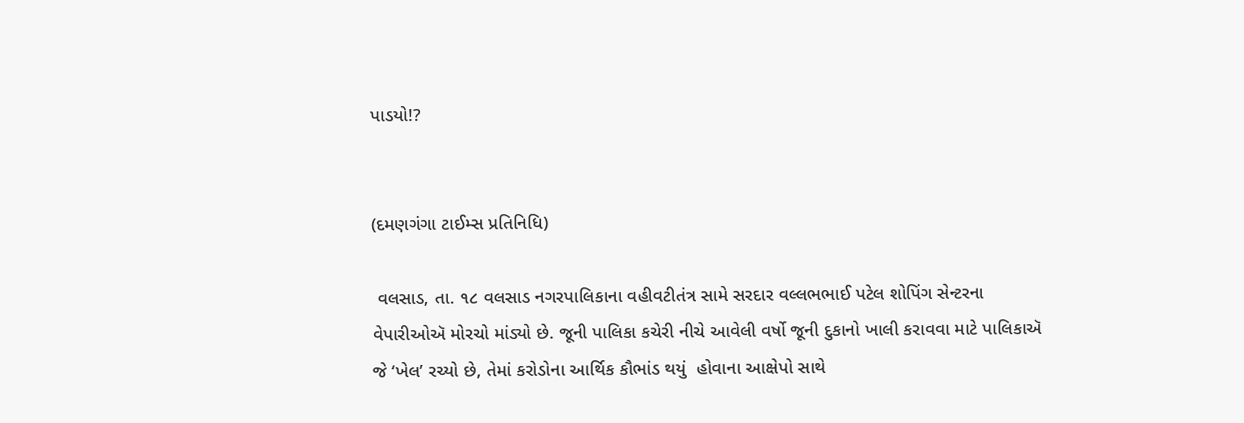પાડયો!?


(દમણગંગા ટાઈમ્સ પ્રતિનિધિ)

 વલસાડ, તા. ૧૮ વલસાડ નગરપાલિકાના વહીવટીતંત્ર સામે સરદાર વલ્લભભાઈ પટેલ શોપિંગ સેન્ટરના વેપારીઓઍ મોરચો માંડ્યો છે. જૂની પાલિકા કચેરી નીચે આવેલી વર્ષો જૂની દુકાનો ખાલી કરાવવા માટે પાલિકાઍ જે ‘ખેલ’ રચ્યો છે, તેમાં કરોડોના આર્થિક કૌભાંડ થયું  હોવાના આક્ષેપો સાથે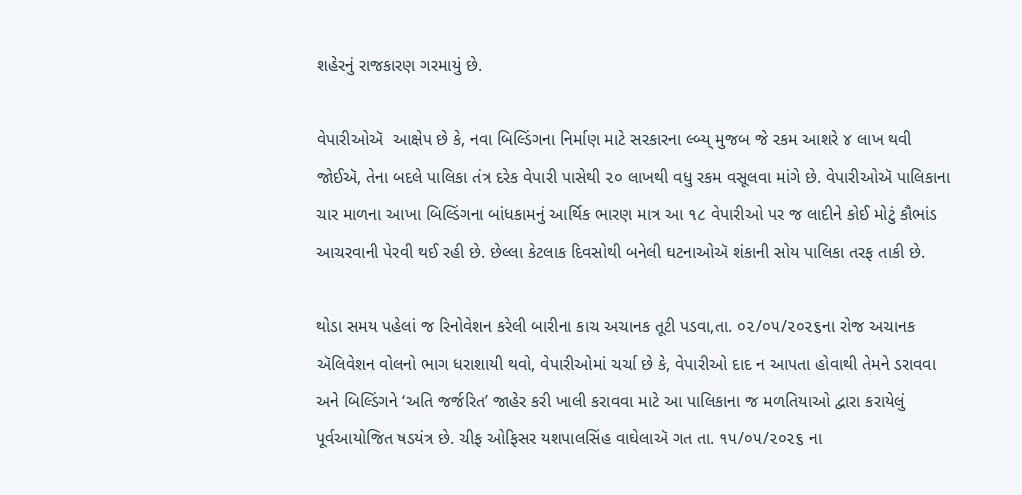શહેરનું રાજકારણ ગરમાયું છે.

વેપારીઓઍ  આક્ષેપ છે કે, નવા બિલ્ડિંગના નિર્માણ માટે સરકારના લ્બ્ય્ મુજબ જે રકમ આશરે ૪ લાખ થવી જોઈઍ, તેના બદલે પાલિકા તંત્ર દરેક વેપારી પાસેથી ૨૦ લાખથી વધુ રકમ વસૂલવા માંગે છે. વેપારીઓઍ પાલિકાના ચાર માળના આખા બિલ્ડિંગના બાંધકામનું આર્થિક ભારણ માત્ર આ ૧૮ વેપારીઓ પર જ લાદીને કોઈ મોટું કૌભાંડ આચરવાની પેરવી થઈ રહી છે. છેલ્લા કેટલાક દિવસોથી બનેલી ઘટનાઓઍ શંકાની સોય પાલિકા તરફ તાકી છે.

થોડા સમય પહેલાં જ રિનોવેશન કરેલી બારીના કાચ અચાનક તૂટી પડવા,તા. ૦૨/૦૫/૨૦૨૬ના રોજ અચાનક ઍલિવેશન વોલનો ભાગ ધરાશાયી થવો, વેપારીઓમાં ચર્ચા છે કે, વેપારીઓ દાદ ન આપતા હોવાથી તેમને ડરાવવા અને બિલ્ડિંગને ‘અતિ જર્જરિત’ જાહેર કરી ખાલી કરાવવા માટે આ પાલિકાના જ મળતિયાઓ દ્વારા કરાયેલું પૂર્વઆયોજિત ષડયંત્ર છે. ચીફ ઓફિસર યશપાલસિંહ વાઘેલાઍ ગત તા. ૧૫/૦૫/૨૦૨૬ ના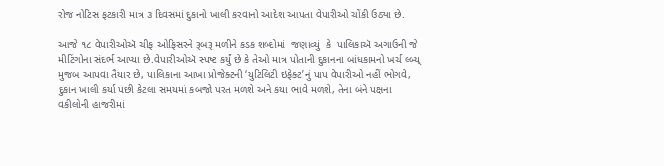રોજ નોટિસ ફટકારી માત્ર ૩ દિવસમાં દુકાનો ખાલી કરવાનો આદેશ આપતા વેપારીઓ ચોંકી ઉઠ્યા છે.

આજે ૧૮ વેપારીઓઍ ચીફ ઓફિસરને રૂબરૂ મળીને કડક શબ્દોમાં  જણાવ્યું  કે  પાલિકાઍ અગાઉની જે મીટિંગોના સંદર્ભ આપ્યા છે.વેપારીઓઍ સ્પષ્ટ કર્યું છે કે તેઓ માત્ર પોતાની દુકાનના બાંધકામનો ખર્ચ લ્બ્ય્ મુજબ આપવા તૈયાર છે, પાલિકાના આખા પ્રોજેક્ટની ‘યુટિલિટી ઇફેક્ટ’નું પાપ વેપારીઓ નહીં ભોગવે,  દુકાન ખાલી કર્યા પછી કેટલા સમયમાં કબજો પરત મળશે અને કયા ભાવે મળશે, તેના બંને પક્ષના વકીલોની હાજરીમાં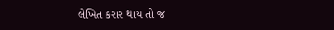લેખિત કરાર થાય તો જ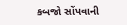કબજો સોંપવાની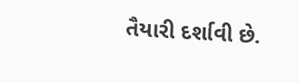તૈયારી દર્શાવી છે.